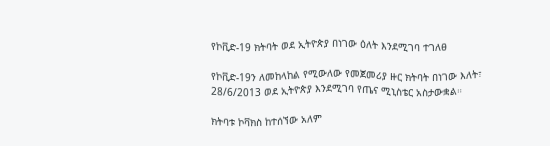የኮቪድ-19 ክትባት ወደ ኢትዮጵያ በነገው ዕለት እንደሚገባ ተገለፀ

የኮቪድ-19ን ለመከላከል የሚውለው የመጀመሪያ ዙር ክትባት በነገው እለት፣ 28/6/2013 ወደ ኢትዮጵያ እንደሚገባ የጤና ሚኒስቴር አስታውቋል።

ክትባቱ ኮቫክስ ከተሰኘው አለም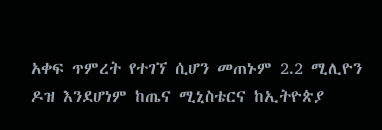አቀፍ ጥምረት የተገኘ ሲሆን መጠኑም 2.2 ሚሊዮን ዶዝ እንደሆነም ከጤና ሚኒስቴርና ከኢትዮጵያ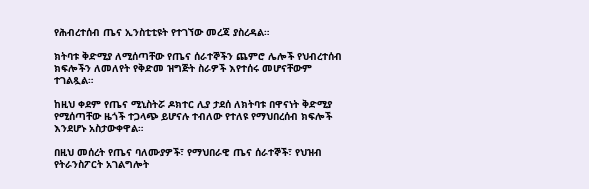የሕብረተሰብ ጤና ኢንስቲቲዩት የተገኘው መረጃ ያስረዳል።

ክትባቱ ቅድሚያ ለሚሰጣቸው የጤና ሰራተኞችን ጨምሮ ሌሎች የህብረተሰብ ክፍሎችን ለመለየት የቅድመ ዝግጅት ስራዎች እየተሰሩ መሆናቸውም ተገልጿል።

ከዚህ ቀደም የጤና ሚኒስትሯ ዶክተር ሊያ ታደሰ ለክትባቱ በዋናነት ቅድሚያ የሚሰጣቸው ዜጎች ተጋላጭ ይሆናሉ ተብለው የተለዩ የማህበረሰብ ክፍሎች እንደሆኑ አስታውቀዋል።

በዚህ መሰረት የጤና ባለሙያዎች፣ የማህበራዊ ጤና ሰራተኞች፣ የህዝብ የትራንስፖርት አገልግሎት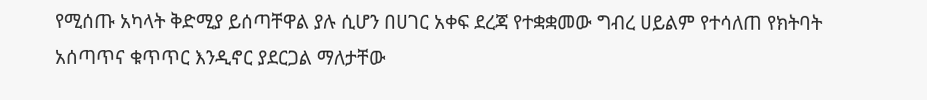የሚሰጡ አካላት ቅድሚያ ይሰጣቸዋል ያሉ ሲሆን በሀገር አቀፍ ደረጃ የተቋቋመው ግብረ ሀይልም የተሳለጠ የክትባት አሰጣጥና ቁጥጥር እንዲኖር ያደርጋል ማለታቸው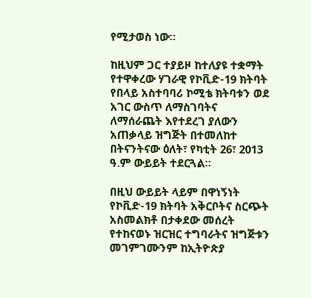የሚታወስ ነው።

ከዚህም ጋር ተያይዞ ከተለያዩ ተቋማት የተዋቀረው ሃገራዊ የኮቪድ-19 ክትባት የበላይ አስተባባሪ ኮሚቴ ክትባቱን ወደ አገር ውስጥ ለማስገባትና ለማሰራጨት እየተደረገ ያለውን አጠቃላይ ዝግጅት በተመለከተ በትናንትናው ዕለት፣ የካቲት 26፣ 2013 ዓ.ም ውይይት ተደርጓል።

በዚህ ውይይት ላይም በዋነኝነት የኮቪድ-19 ክትባት አቅርቦትና ስርጭት አስመልክቶ በታቀደው መሰረት የተከናወኑ ዝርዝር ተግባራትና ዝግጅቱን መገምገሙንም ከኢትዮጵያ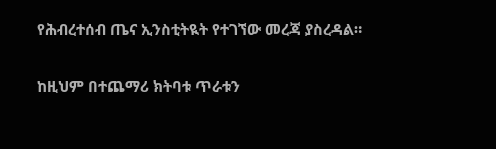የሕብረተሰብ ጤና ኢንስቲትዪት የተገኘው መረጃ ያስረዳል።

ከዚህም በተጨማሪ ክትባቱ ጥራቱን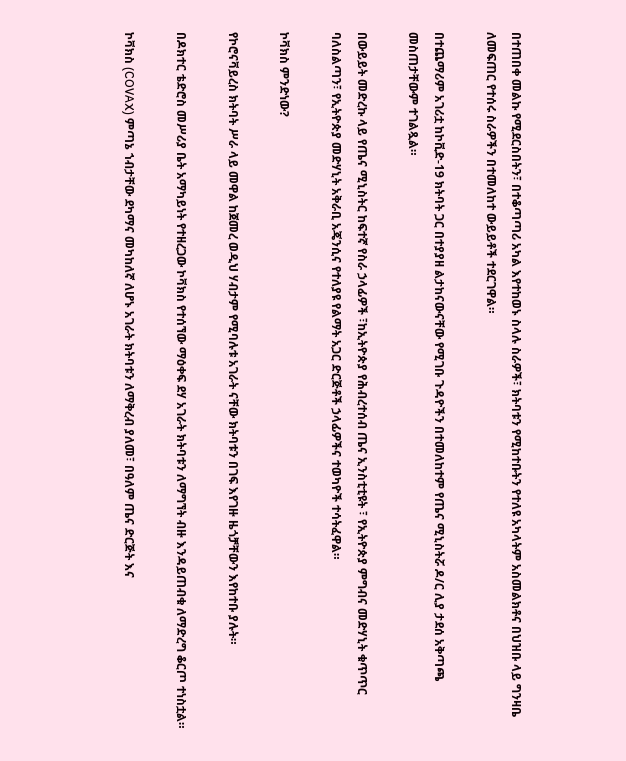በተጠበቀ መልኩ የሚደርስበትን፣ በተቆጣጣሪ አካል እየተከወኑ ስላሉ ስራዎች፣ ክትባቱን የሚከተቡትን የተለዩ አካላትም አስመልክቶና በህዝቡ ላይ ግንዛቤ ለመፍጠር የተሰሩ ስራዎችን በተመለከተ ውይይቶች ተደርገዋል።

በተጨማሪም አገሪቷ ከኮቪድ-19 ክትባት ጋር በተያያዘ ልታከናውናቸው የሚገቡ ጉዳዮችን በተመለከተም የጤና ሚኒስትሯ ዶ/ር ሊያ ታደሰ አቅጣጫ መስጠታቸውም ተገልጿል።

በውይይት መድረኩ ላይ የጤና ሚኒስትር ከፍተኛ የስራ ኃላፊዎች ፣ከኢትዮጵያ የሕብረተሰብ ጤና ኢንስቲቲዩት ፣ የኢትዮጵያ ምግብና መድሃኒት ቁጥጥር ባለስልጣን፣ የኢትዮጵያ መድሃኒት አቅራቢ አጄንሲና የተለያዩ የልማት አጋር ድርጅቶች ኃላፊዎችና ተወካዮች ተሳትፈዋል።

ኮቫክስ ምንድነው?

የኮሮናቫይረስ ክትባት ሥራ ላይ መዋል ከጀመረ ወዲህ ሃብታም የሚባሉቱ አገራት ናቸው ክትባቱን በገፍ እየገዙ ዜጎቻቸውን እየከተቡ ያሉት።

በዶክተር ቴድሮስ መሥሪያ ቤት አማካይነት የተዘረጋው ኮቫክስ የተሰኘው ማዕቀፍ ደሃ አገራት ክትባቱን ለማግኘት ብዙ እንዳይጠብቁ ለማድረግ ቆርጦ ተነስቷል።

ኮቫክስ (COVAX) ምጣኔ ኀብታቸው ደካማና መካከለኛ ለሆኑ አገራት ክትባቱን ለማቅረብ ያለመ፣ በዓለም ጤና ድርጅት እና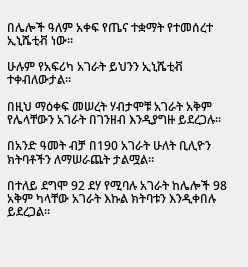በሌሎች ዓለም አቀፍ የጤና ተቋማት የተመሰረተ ኢኒሼቲቭ ነው።

ሁሉም የአፍሪካ አገራት ይህንን ኢኒሼቲቭ ተቀብለውታል።

በዚህ ማዕቀፍ መሠረት ሃብታሞቹ አገራት አቅም የሌላቸውን አገራት በገንዘብ እንዲያግዙ ይደረጋሉ።

በአንድ ዓመት ብቻ በ190 አገራት ሁለት ቢሊዮን ክትባቶችን ለማሠራጨት ታልሟል።

በተለይ ደግሞ 92 ደሃ የሚባሉ አገራት ከሌሎች 98 አቅም ካላቸው አገራት እኩል ክትባቱን እንዲቀበሉ ይደረጋል።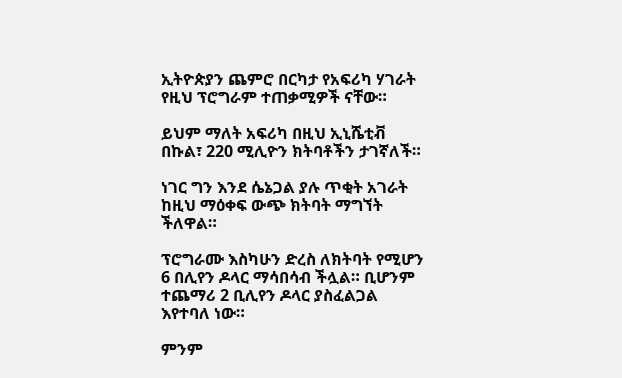ኢትዮጵያን ጨምሮ በርካታ የአፍሪካ ሃገራት የዚህ ፕሮግራም ተጠቃሚዎች ናቸው።

ይህም ማለት አፍሪካ በዚህ ኢኒሼቲቭ በኩል፣ 220 ሚሊዮን ክትባቶችን ታገኛለች።

ነገር ግን እንደ ሴኔጋል ያሉ ጥቂት አገራት ከዚህ ማዕቀፍ ውጭ ክትባት ማግኘት ችለዋል።

ፕሮግራሙ እስካሁን ድረስ ለክትባት የሚሆን 6 በሊየን ዶላር ማሳበሳብ ችሏል። ቢሆንም ተጨማሪ 2 ቢሊየን ዶላር ያስፈልጋል እየተባለ ነው።

ምንም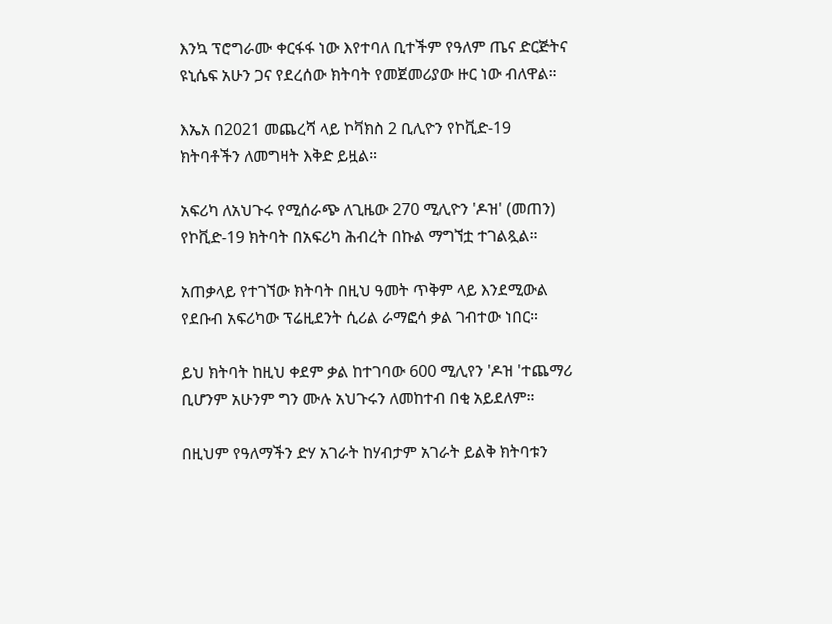እንኳ ፕሮግራሙ ቀርፋፋ ነው እየተባለ ቢተችም የዓለም ጤና ድርጅትና ዩኒሴፍ አሁን ጋና የደረሰው ክትባት የመጀመሪያው ዙር ነው ብለዋል።

እኤአ በ2021 መጨረሻ ላይ ኮቫክስ 2 ቢሊዮን የኮቪድ-19 ክትባቶችን ለመግዛት እቅድ ይዟል።

አፍሪካ ለአህጉሩ የሚሰራጭ ለጊዜው 270 ሚሊዮን 'ዶዝ' (መጠን) የኮቪድ-19 ክትባት በአፍሪካ ሕብረት በኩል ማግኘቷ ተገልጿል።

አጠቃላይ የተገኘው ክትባት በዚህ ዓመት ጥቅም ላይ እንደሚውል የደቡብ አፍሪካው ፕሬዚደንት ሲሪል ራማፎሳ ቃል ገብተው ነበር።

ይህ ክትባት ከዚህ ቀደም ቃል ከተገባው 600 ሚሊየን 'ዶዝ 'ተጨማሪ ቢሆንም አሁንም ግን ሙሉ አህጉሩን ለመከተብ በቂ አይደለም።

በዚህም የዓለማችን ድሃ አገራት ከሃብታም አገራት ይልቅ ክትባቱን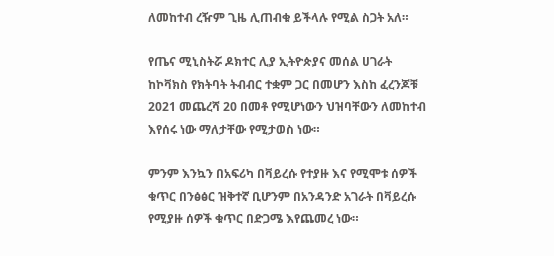ለመከተብ ረዥም ጊዜ ሊጠብቁ ይችላሉ የሚል ስጋት አለ።

የጤና ሚኒስትሯ ዶክተር ሊያ ኢትዮጵያና መሰል ሀገራት ከኮቫክስ የክትባት ትብብር ተቋም ጋር በመሆን እስከ ፈረንጆቹ 2021 መጨረሻ 20 በመቶ የሚሆነውን ህዝባቸውን ለመከተብ እየሰሩ ነው ማለታቸው የሚታወስ ነው።

ምንም እንኳን በአፍሪካ በቫይረሱ የተያዙ እና የሚሞቱ ሰዎች ቁጥር በንፅፅር ዝቅተኛ ቢሆንም በአንዳንድ አገራት በቫይረሱ የሚያዙ ሰዎች ቁጥር በድጋሜ እየጨመረ ነው።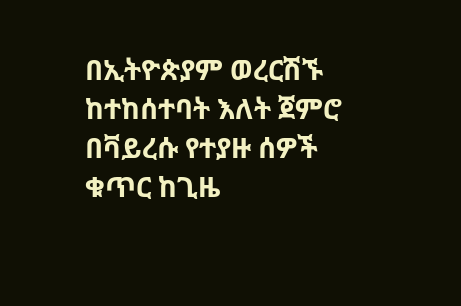በኢትዮጵያም ወረርሽኙ ከተከሰተባት እለት ጀምሮ በቫይረሱ የተያዙ ሰዎች ቁጥር ከጊዜ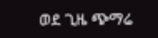ወደ ጊዜ ጭማሬ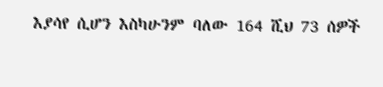እያሳየ ሲሆን እስካሁንም ባለው 164 ሺህ 73 ሰዎች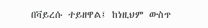በቫይረሱ ተይዘዋል፤ ከነዚህም ውስጥ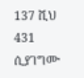137 ሺህ 431 ሲያገግሙ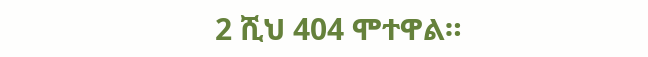2 ሺህ 404 ሞተዋል።